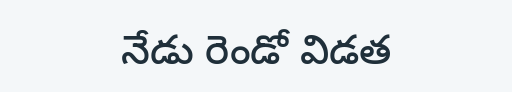నేడు రెండో విడత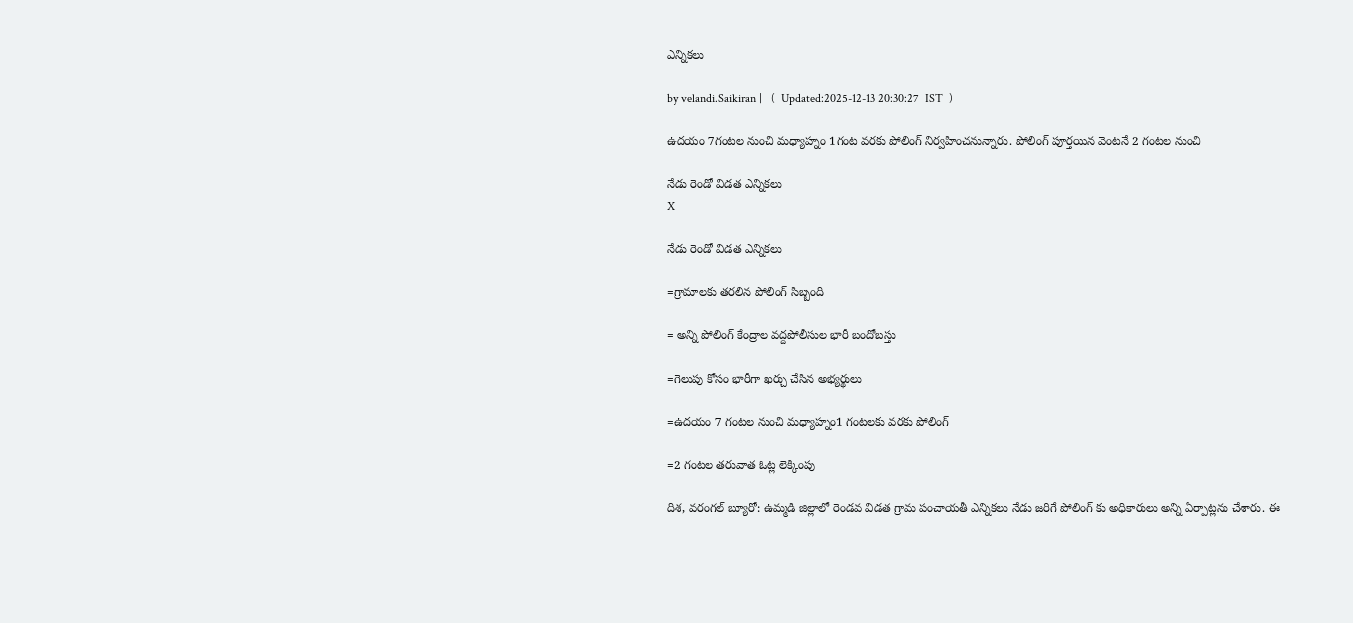ఎన్నికలు

by velandi.Saikiran |   (  Updated:2025-12-13 20:30:27  IST  )

ఉదయం 7గంటల నుంచి మధ్యాహ్నం 1గంట వరకు పోలింగ్ నిర్వహించనున్నారు. పోలింగ్ పూర్తయిన వెంటనే 2 గంటల నుంచి

నేడు రెండో విడత ఎన్నికలు
X

నేడు రెండో విడత ఎన్నికలు

=గ్రామాలకు తరలిన పోలింగ్ సిబ్బంది

= అన్ని పోలింగ్ కేంద్రాల వద్దపోలీసుల భారీ బందోబస్తు

=గెలుపు కోసం భారీగా ఖర్చు చేసిన అభ్యర్థులు

=ఉదయం 7 గంటల నుంచి మధ్యాహ్నం1 గంటలకు వరకు పోలింగ్

=2 గంటల తరువాత ఓట్ల లెక్కింపు

దిశ, వరంగల్ బ్యూరో: ఉమ్మడి జిల్లాలో రెండవ విడత గ్రామ పంచాయతీ ఎన్నికలు నేడు జరిగే పోలింగ్ కు అధికారులు అన్ని ఏర్పాట్లను చేశారు. ఈ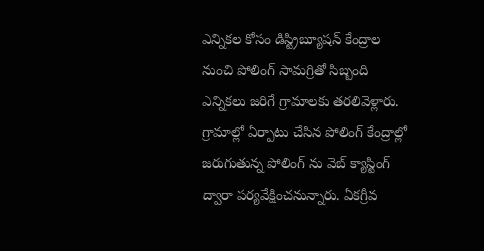ఎన్నికల కోసం డిస్ట్రిబ్యూషన్ కేంద్రాల నుంచి పోలింగ్ సామగ్రితో సిబ్బంది ఎన్నికలు జరిగే గ్రామాలకు తరలివెళ్లారు. గ్రామాల్లో ఏర్పాటు చేసిన పోలింగ్ కేంద్రాల్లో జరుగుతున్న పోలింగ్ ను వెబ్ క్యాస్టింగ్ ద్వారా పర్యవేక్షించనున్నారు. ఏకగ్రీవ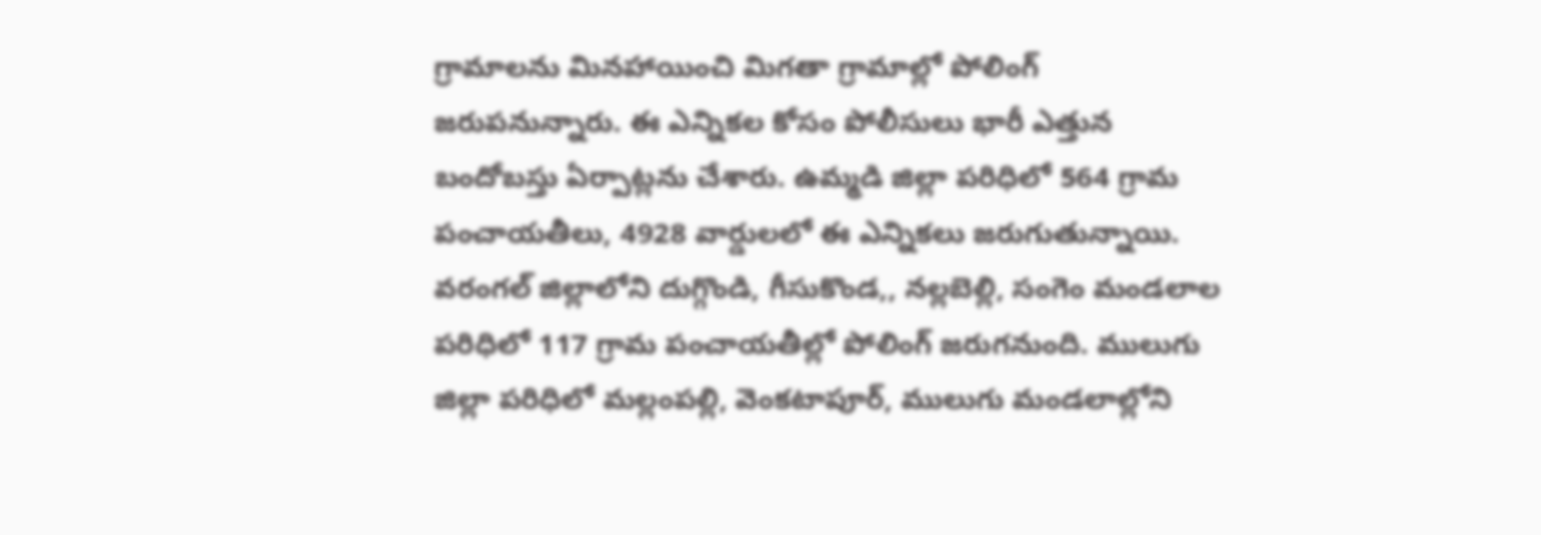గ్రామాలను మినహాయించి మిగతా గ్రామాల్లో పోలింగ్ జరుపనున్నారు. ఈ ఎన్నికల కోసం పోలీసులు భారీ ఎత్తున బందోబస్తు ఏర్పాట్లను చేశారు. ఉమ్మడి జిల్లా పరిధిలో 564 గ్రామ పంచాయతీలు, 4928 వార్డులలో ఈ ఎన్నికలు జరుగుతున్నాయి. వరంగల్ జిల్లాలోని దుగ్గొండి, గీసుకొండ,, నల్లబెల్లి, సంగెం మండలాల పరిధిలో 117 గ్రామ పంచాయతీల్లో పోలింగ్ జరుగనుంది. ములుగు జిల్లా పరిధిలో మల్లంపల్లి, వెంకటాపూర్, ములుగు మండలాల్లోని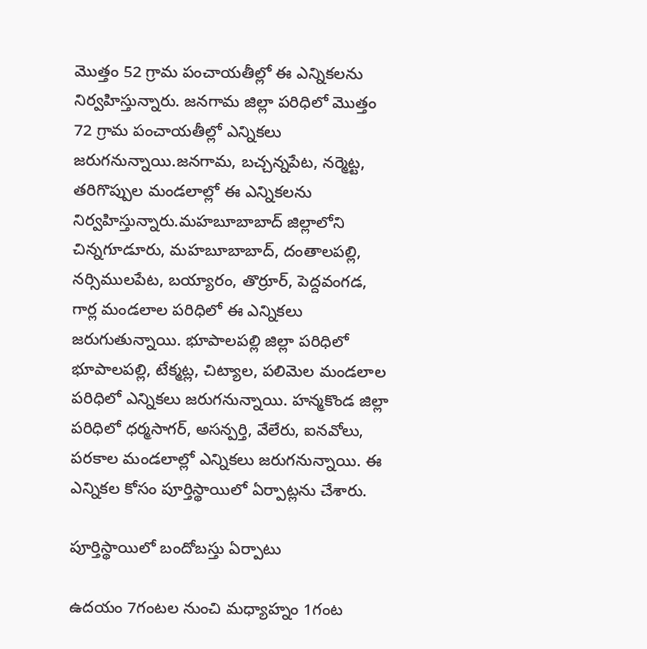మొత్తం 52 గ్రామ పంచాయతీల్లో ఈ ఎన్నికలను నిర్వహిస్తున్నారు. జనగామ జిల్లా పరిధిలో మొత్తం 72 గ్రామ పంచాయతీల్లో ఎన్నికలు జరుగనున్నాయి.జనగామ, బచ్చన్నపేట, నర్మెట్ట, తరిగొప్పుల మండలాల్లో ఈ ఎన్నికలను నిర్వహిస్తున్నారు.మహబూబాబాద్ జిల్లాలోని చిన్నగూడూరు, మహబూబాబాద్, దంతాలపల్లి, నర్సిములపేట, బయ్యారం, తొర్రూర్, పెద్దవంగడ, గార్ల మండలాల పరిధిలో ఈ ఎన్నికలు జరుగుతున్నాయి. భూపాలపల్లి జిల్లా పరిధిలో భూపాలపల్లి, టేక్మట్ల, చిట్యాల, పలిమెల మండలాల పరిధిలో ఎన్నికలు జరుగనున్నాయి. హన్మకొండ జిల్లా పరిధిలో ధర్మసాగర్, అసన్పర్తి, వేలేరు, ఐనవోలు, పరకాల మండలాల్లో ఎన్నికలు జరుగనున్నాయి. ఈ ఎన్నికల కోసం పూర్తిస్థాయిలో ఏర్పాట్లను చేశారు.

పూర్తిస్థాయిలో బందోబస్తు ఏర్పాటు

ఉదయం 7గంటల నుంచి మధ్యాహ్నం 1గంట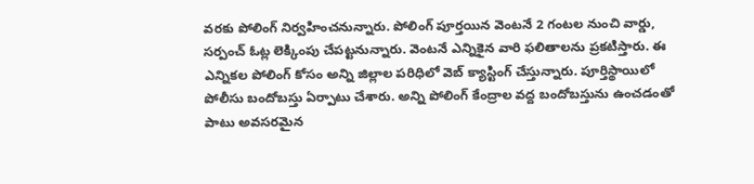వరకు పోలింగ్ నిర్వహించనున్నారు. పోలింగ్ పూర్తయిన వెంటనే 2 గంటల నుంచి వార్డు, సర్పంచ్ ఓట్ల లెక్కింపు చేపట్టనున్నారు. వెంటనే ఎన్నికైన వారి ఫలితాలను ప్రకటిస్తారు. ఈ ఎన్నికల పోలింగ్ కోసం అన్ని జిల్లాల పరిధిలో వెబ్ క్యాస్టింగ్ చేస్తున్నారు. పూర్తిస్థాయిలో పోలీసు బందోబస్తు ఏర్పాటు చేశారు. అన్ని పోలింగ్ కేంద్రాల వద్ద బందోబస్తును ఉంచడంతో పాటు అవసరమైన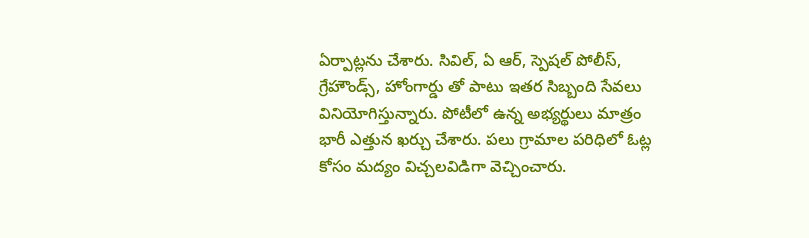ఏర్పాట్లను చేశారు. సివిల్, ఏ ఆర్, స్పెషల్ పోలీస్, గ్రేహౌండ్స్, హోంగార్డు తో పాటు ఇతర సిబ్బంది సేవలు వినియోగిస్తున్నారు. పోటీలో ఉన్న అభ్యర్థులు మాత్రం భారీ ఎత్తున ఖర్చు చేశారు. పలు గ్రామాల పరిధిలో ఓట్ల కోసం మద్యం విచ్చలవిడిగా వెచ్చించారు.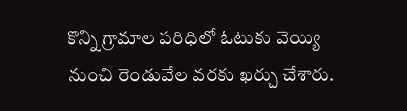కొన్ని గ్రామాల పరిధిలో ఓటుకు వెయ్యి నుంచి రెండువేల వరకు ఖర్చు చేశారు.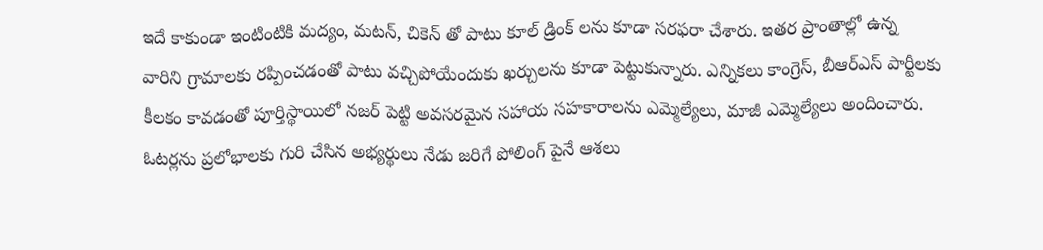ఇదే కాకుండా ఇంటింటికి మద్యం, మటన్, చికెన్ తో పాటు కూల్ డ్రింక్ లను కూడా సరఫరా చేశారు. ఇతర ప్రాంతాల్లో ఉన్న వారిని గ్రామాలకు రప్పించడంతో పాటు వచ్చిపోయేందుకు ఖర్చులను కూడా పెట్టుకున్నారు. ఎన్నికలు కాంగ్రెస్, బీఆర్ఎస్ పార్టీలకు కీలకం కావడంతో పూర్తిస్థాయిలో నజర్ పెట్టి అవసరమైన సహాయ సహకారాలను ఎమ్మెల్యేలు, మాజీ ఎమ్మెల్యేలు అందించారు. ఓటర్లను ప్రలోభాలకు గురి చేసిన అభ్యర్థులు నేడు జరిగే పోలింగ్ పైనే ఆశలు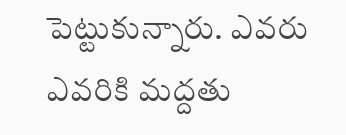పెట్టుకున్నారు. ఎవరు ఎవరికి మద్దతు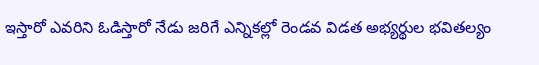ఇస్తారో ఎవరిని ఓడిస్తారో నేడు జరిగే ఎన్నికల్లో రెండవ విడత అభ్యర్థుల భవితల్యం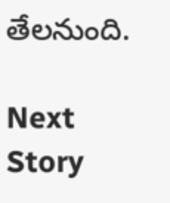తేలనుంది.

Next Story